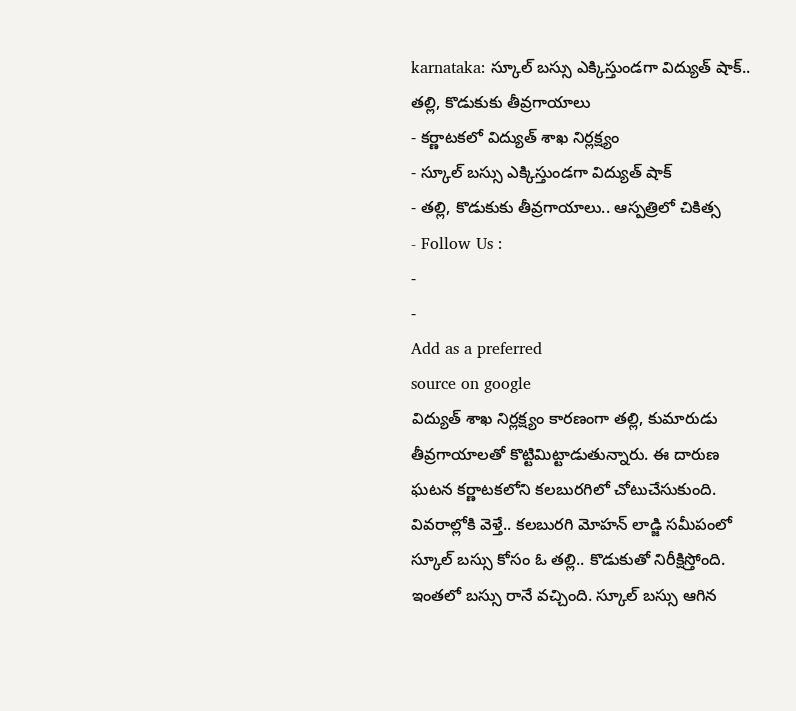karnataka: స్కూల్ బస్సు ఎక్కిస్తుండగా విద్యుత్ షాక్.. తల్లి, కొడుకుకు తీవ్రగాయాలు
- కర్ణాటకలో విద్యుత్ శాఖ నిర్లక్ష్యం
- స్కూల్ బస్సు ఎక్కిస్తుండగా విద్యుత్ షాక్
- తల్లి, కొడుకుకు తీవ్రగాయాలు.. ఆస్పత్రిలో చికిత్స
- Follow Us :
-
-
Add as a preferred
source on google
విద్యుత్ శాఖ నిర్లక్ష్యం కారణంగా తల్లి, కుమారుడు తీవ్రగాయాలతో కొట్టిమిట్టాడుతున్నారు. ఈ దారుణ ఘటన కర్ణాటకలోని కలబురగిలో చోటుచేసుకుంది. వివరాల్లోకి వెళ్తే.. కలబురగి మోహన్ లాడ్జి సమీపంలో స్కూల్ బస్సు కోసం ఓ తల్లి.. కొడుకుతో నిరీక్షిస్తోంది. ఇంతలో బస్సు రానే వచ్చింది. స్కూల్ బస్సు ఆగిన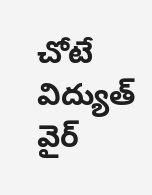చోటే విద్యుత్ వైర్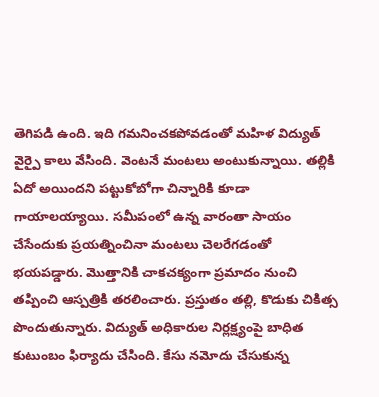తెగిపడి ఉంది. ఇది గమనించకపోవడంతో మహిళ విద్యుత్ వైర్పై కాలు వేసింది. వెంటనే మంటలు అంటుకున్నాయి. తల్లికి ఏదో అయిందని పట్టుకోబోగా చిన్నారికి కూడా గాయాలయ్యాయి. సమీపంలో ఉన్న వారంతా సాయం చేసేందుకు ప్రయత్నించినా మంటలు చెలరేగడంతో భయపడ్డారు. మొత్తానికి చాకచక్యంగా ప్రమాదం నుంచి తప్పించి ఆస్పత్రికి తరలించారు. ప్రస్తుతం తల్లి, కొడుకు చికిత్స పొందుతున్నారు. విద్యుత్ అధికారుల నిర్లక్ష్యంపై బాధిత కుటుంబం ఫిర్యాదు చేసింది. కేసు నమోదు చేసుకున్న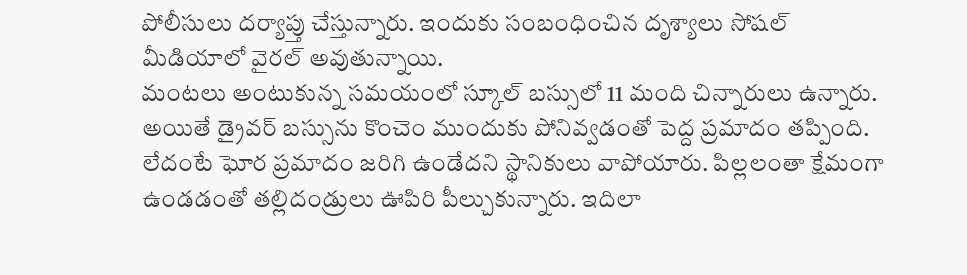పోలీసులు దర్యాప్తు చేస్తున్నారు. ఇందుకు సంబంధించిన దృశ్యాలు సోషల్ మీడియాలో వైరల్ అవుతున్నాయి.
మంటలు అంటుకున్న సమయంలో స్కూల్ బస్సులో 11 మంది చిన్నారులు ఉన్నారు. అయితే డ్రైవర్ బస్సును కొంచెం ముందుకు పోనివ్వడంతో పెద్ద ప్రమాదం తప్పింది. లేదంటే ఘోర ప్రమాదం జరిగి ఉండేదని స్థానికులు వాపోయారు. పిల్లలంతా క్షేమంగా ఉండడంతో తల్లిదండ్రులు ఊపిరి పీల్చుకున్నారు. ఇదిలా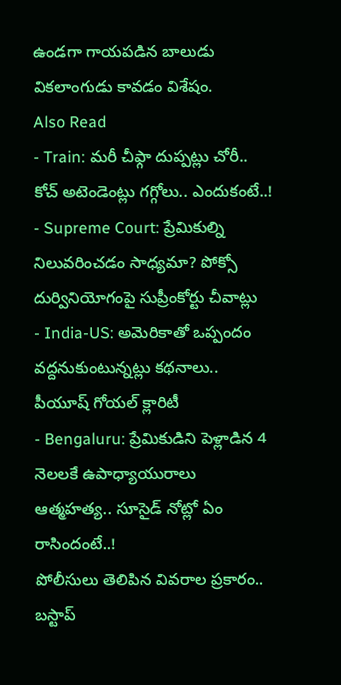ఉండగా గాయపడిన బాలుడు వికలాంగుడు కావడం విశేషం.
Also Read
- Train: మరీ చీఫ్గా దుప్పట్లు చోరీ.. కోచ్ అటెండెంట్లు గగ్గోలు.. ఎందుకంటే..!
- Supreme Court: ప్రేమికుల్ని నిలువరించడం సాధ్యమా? పోక్సో దుర్వినియోగంపై సుప్రీంకోర్టు చీవాట్లు
- India-US: అమెరికాతో ఒప్పందం వద్దనుకుంటున్నట్లు కథనాలు.. పీయూష్ గోయల్ క్లారిటీ
- Bengaluru: ప్రేమికుడిని పెళ్లాడిన 4 నెలలకే ఉపాధ్యాయురాలు ఆత్మహత్య.. సూసైడ్ నోట్లో ఏం రాసిందంటే..!
పోలీసులు తెలిపిన వివరాల ప్రకారం.. బస్టాప్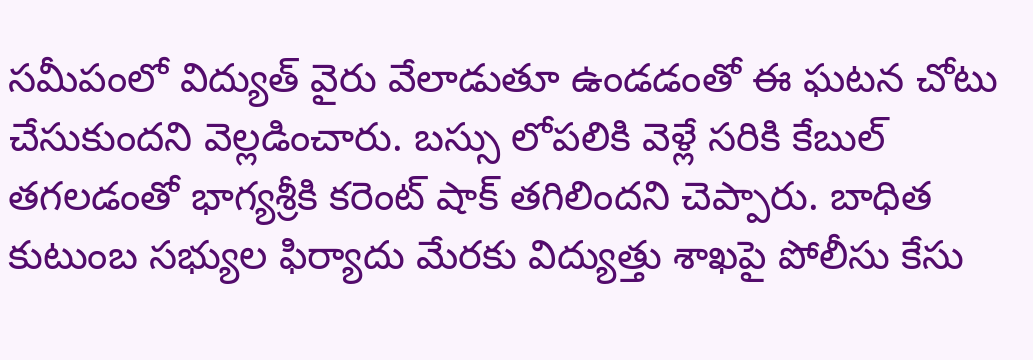సమీపంలో విద్యుత్ వైరు వేలాడుతూ ఉండడంతో ఈ ఘటన చోటు చేసుకుందని వెల్లడించారు. బస్సు లోపలికి వెళ్లే సరికి కేబుల్ తగలడంతో భాగ్యశ్రీకి కరెంట్ షాక్ తగిలిందని చెప్పారు. బాధిత కుటుంబ సభ్యుల ఫిర్యాదు మేరకు విద్యుత్తు శాఖపై పోలీసు కేసు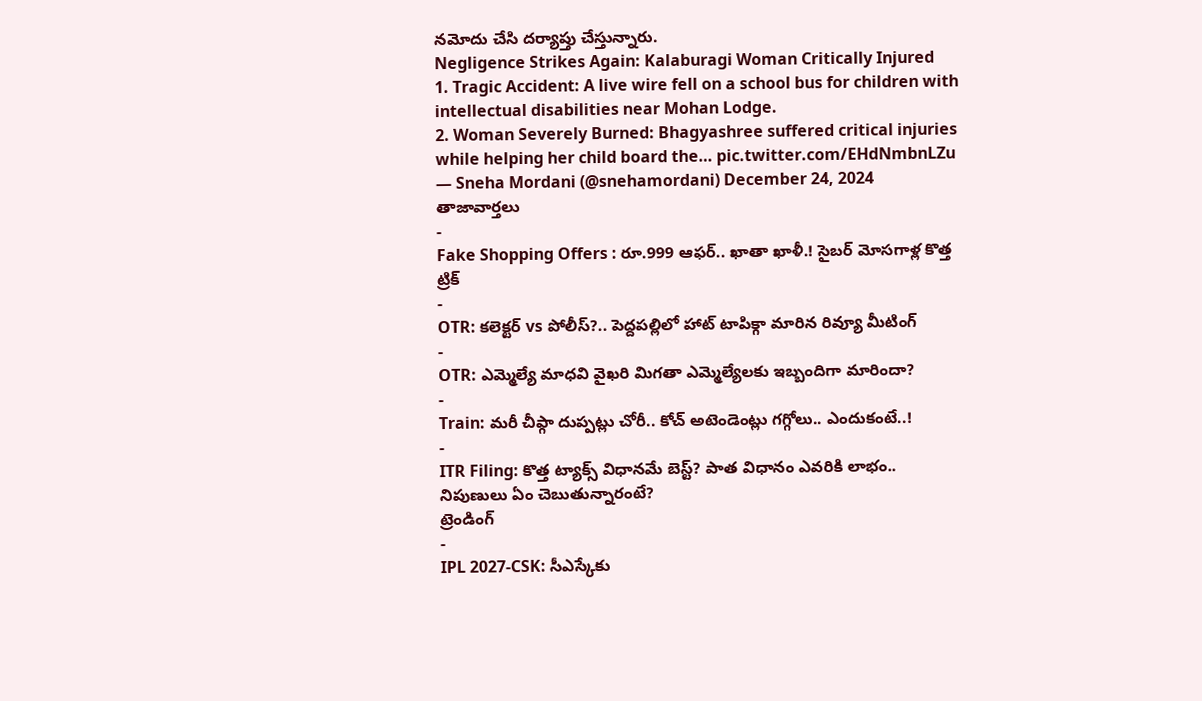నమోదు చేసి దర్యాప్తు చేస్తున్నారు.
Negligence Strikes Again: Kalaburagi Woman Critically Injured
1. Tragic Accident: A live wire fell on a school bus for children with intellectual disabilities near Mohan Lodge.
2. Woman Severely Burned: Bhagyashree suffered critical injuries while helping her child board the… pic.twitter.com/EHdNmbnLZu
— Sneha Mordani (@snehamordani) December 24, 2024
తాజావార్తలు
-
Fake Shopping Offers : రూ.999 ఆఫర్.. ఖాతా ఖాళీ.! సైబర్ మోసగాళ్ల కొత్త ట్రిక్
-
OTR: కలెక్టర్ vs పోలీస్?.. పెద్దపల్లిలో హాట్ టాపిక్గా మారిన రివ్యూ మీటింగ్
-
OTR: ఎమ్మెల్యే మాధవి వైఖరి మిగతా ఎమ్మెల్యేలకు ఇబ్బందిగా మారిందా?
-
Train: మరీ చీఫ్గా దుప్పట్లు చోరీ.. కోచ్ అటెండెంట్లు గగ్గోలు.. ఎందుకంటే..!
-
ITR Filing: కొత్త ట్యాక్స్ విధానమే బెస్ట్? పాత విధానం ఎవరికి లాభం.. నిపుణులు ఏం చెబుతున్నారంటే?
ట్రెండింగ్
-
IPL 2027-CSK: సీఎస్కేకు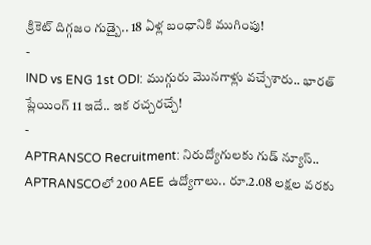క్రికెట్ దిగ్గజం గుడ్బై.. 18 ఏళ్ల బంధానికి ముగింపు!
-
IND vs ENG 1st ODI: ముగ్గురు మొనగాళ్లు వచ్చేశారు.. భారత్ ప్లేయింగ్ 11 ఇదే.. ఇక రచ్చరచ్చే!
-
APTRANSCO Recruitment: నిరుద్యోగులకు గుడ్ న్యూస్.. APTRANSCOలో 200 AEE ఉద్యోగాలు.. రూ.2.08 లక్షల వరకు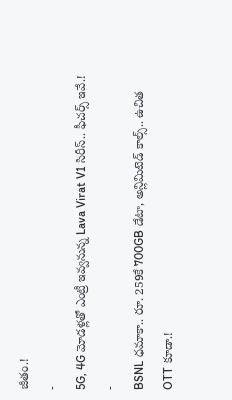జీతం.!
-
5G, 4G మోడళ్లతో ఎంట్రీ ఇవ్వనున్న Lava Virat V1 సిరీస్.. ఫీచర్స్ ఇవే.!
-
BSNL ధమాకా.. రూ. 259కే 700GB డేటా, అన్లిమిటెడ్ కాల్స్.. ఉచిత OTT కూడా.!